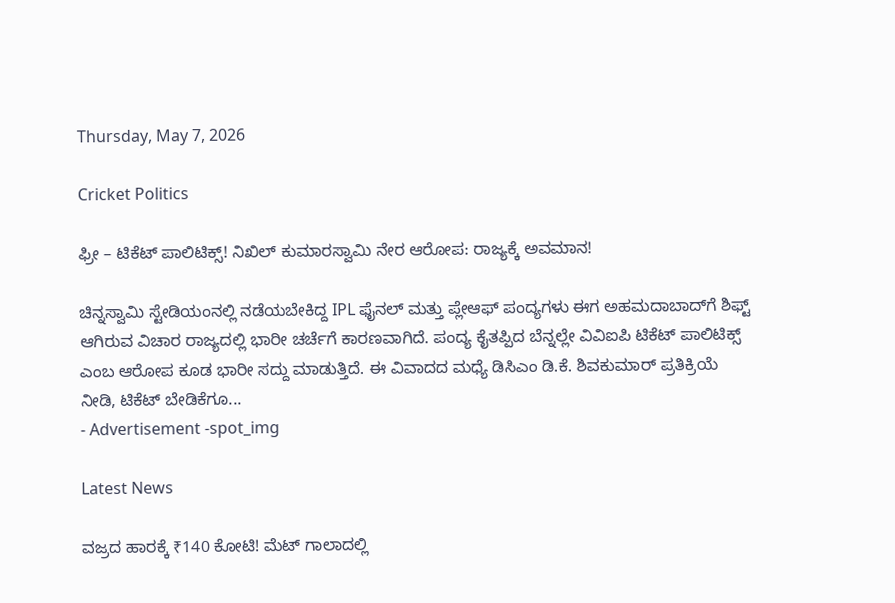Thursday, May 7, 2026

Cricket Politics

ಫ್ರೀ – ಟಿಕೆಟ್ ಪಾಲಿಟಿಕ್ಸ್! ನಿಖಿಲ್ ಕುಮಾರಸ್ವಾಮಿ ನೇರ ಆರೋಪ: ರಾಜ್ಯಕ್ಕೆ ಅವಮಾನ!

ಚಿನ್ನಸ್ವಾಮಿ ಸ್ಟೇಡಿಯಂನಲ್ಲಿ ನಡೆಯಬೇಕಿದ್ದ IPL ಫೈನಲ್ ಮತ್ತು ಪ್ಲೇಆಫ್ ಪಂದ್ಯಗಳು ಈಗ ಅಹಮದಾಬಾದ್‌ಗೆ ಶಿಫ್ಟ್ ಆಗಿರುವ ವಿಚಾರ ರಾಜ್ಯದಲ್ಲಿ ಭಾರೀ ಚರ್ಚೆಗೆ ಕಾರಣವಾಗಿದೆ. ಪಂದ್ಯ ಕೈತಪ್ಪಿದ ಬೆನ್ನಲ್ಲೇ ವಿವಿಐಪಿ ಟಿಕೆಟ್ ಪಾಲಿಟಿಕ್ಸ್ ಎಂಬ ಆರೋಪ ಕೂಡ ಭಾರೀ ಸದ್ದು ಮಾಡುತ್ತಿದೆ. ಈ ವಿವಾದದ ಮಧ್ಯೆ ಡಿಸಿಎಂ ಡಿ.ಕೆ. ಶಿವಕುಮಾರ್ ಪ್ರತಿಕ್ರಿಯೆ ನೀಡಿ, ಟಿಕೆಟ್ ಬೇಡಿಕೆಗೂ...
- Advertisement -spot_img

Latest News

ವಜ್ರದ ಹಾರಕ್ಕೆ ₹140 ಕೋಟಿ! ಮೆಟ್ ಗಾಲಾದಲ್ಲಿ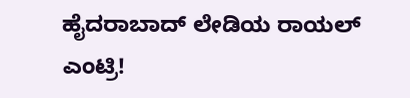ಹೈದರಾಬಾದ್ ಲೇಡಿಯ ರಾಯಲ್ ಎಂಟ್ರಿ!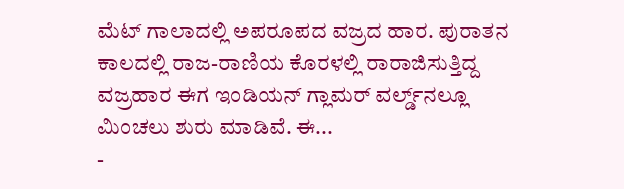ಮೆಟ್ ಗಾಲಾದಲ್ಲಿ ಅಪರೂಪದ ವಜ್ರದ ಹಾರ. ಪುರಾತನ ಕಾಲದಲ್ಲಿ ರಾಜ-ರಾಣಿಯ ಕೊರಳಲ್ಲಿ ರಾರಾಜಿಸುತ್ತಿದ್ದ ವಜ್ರಹಾರ ಈಗ ಇಂಡಿಯನ್ ಗ್ಲಾಮರ್ ವರ್ಲ್ಡ್‌ನಲ್ಲೂ ಮಿಂಚಲು ಶುರು ಮಾಡಿವೆ. ಈ...
-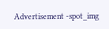Advertisement -spot_img